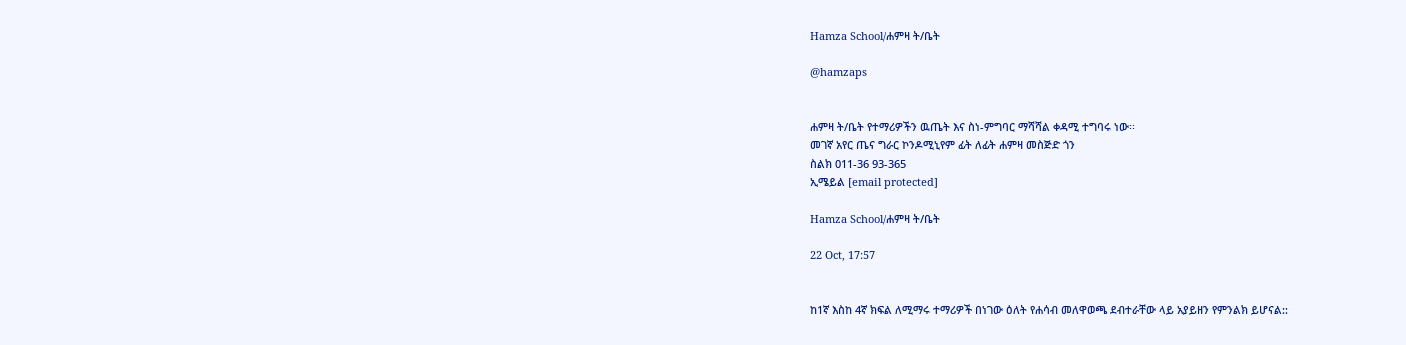Hamza School/ሐምዛ ት/ቤት

@hamzaps


ሐምዛ ት/ቤት የተማሪዎችን ዉጤት እና ስነ-ምግባር ማሻሻል ቀዳሚ ተግባሩ ነው፡፡
መገኛ አየር ጤና ግራር ኮንዶሚኒየም ፊት ለፊት ሐምዛ መስጅድ ጎን
ስልክ 011-36 93-365
ኢሜይል [email protected]

Hamza School/ሐምዛ ት/ቤት

22 Oct, 17:57


ከ1ኛ እስከ 4ኛ ክፍል ለሚማሩ ተማሪዎች በነገው ዕለት የሐሳብ መለዋወጫ ደብተራቸው ላይ አያይዘን የምንልክ ይሆናል::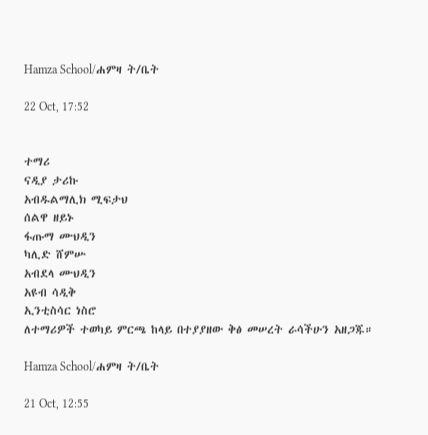Hamza School/ሐምዛ ት/ቤት

22 Oct, 17:52


ተማሪ
ናዲያ ታሪኩ
አብዱልማሊክ ሚፍታህ
ሰልዋ ዘይኑ
ፋጡማ ሙህዲን
ካሊድ ሸምሡ
አብደላ ሙህዲን
አዩብ ሳዲቅ
ኢንቲስሳር ነስሮ
ለተማሪዎች ተወካይ ምርጫ ከላይ በተያያዘው ቅፅ መሠረት ራሳችሁን አዘጋጁ።

Hamza School/ሐምዛ ት/ቤት

21 Oct, 12:55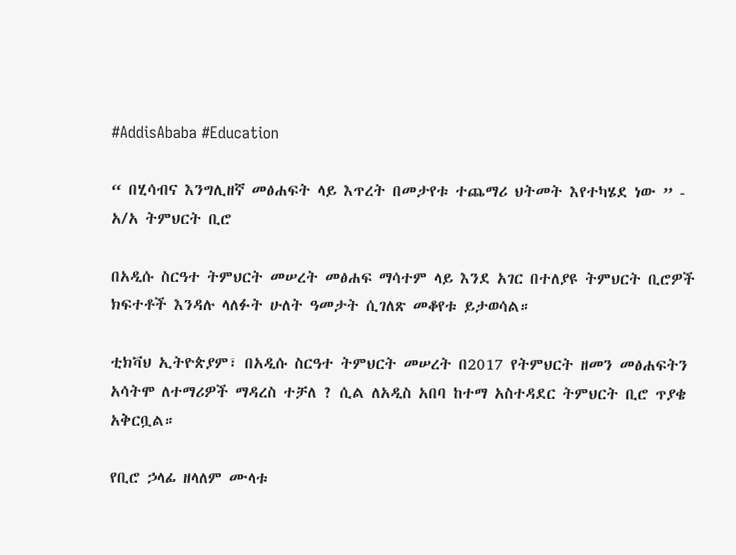#AddisAbaba #Education

“ በሂሳብና እንግሊዘኛ መፅሐፍት ላይ እጥረት በመታየቱ ተጨማሪ ህትመት እየተካሄደ ነው ” - አ/አ ትምህርት ቢሮ

በአዲሱ ስርዓተ ትምህርት መሠረት መፅሐፍ ማሳተም ላይ እንደ አገር በተለያዩ ትምህርት ቢሮዎች ክፍተቶች እንዳሉ ላለፉት ሁለት ዓመታት ሲገለጽ መቆየቱ ይታወሳል።

ቲክቫህ ኢትዮጵያም፣ በአዲሱ ስርዓተ ትምህርት መሠረት በ2017 የትምህርት ዘመን መፅሐፍትን አሳትሞ ለተማሪዎች ማዳረስ ተቻለ ? ሲል ለአዲስ አበባ ከተማ አስተዳደር ትምህርት ቢሮ ጥያቄ አቅርቧል።

የቢሮ ኃላፊ ዘላለም ሙላቱ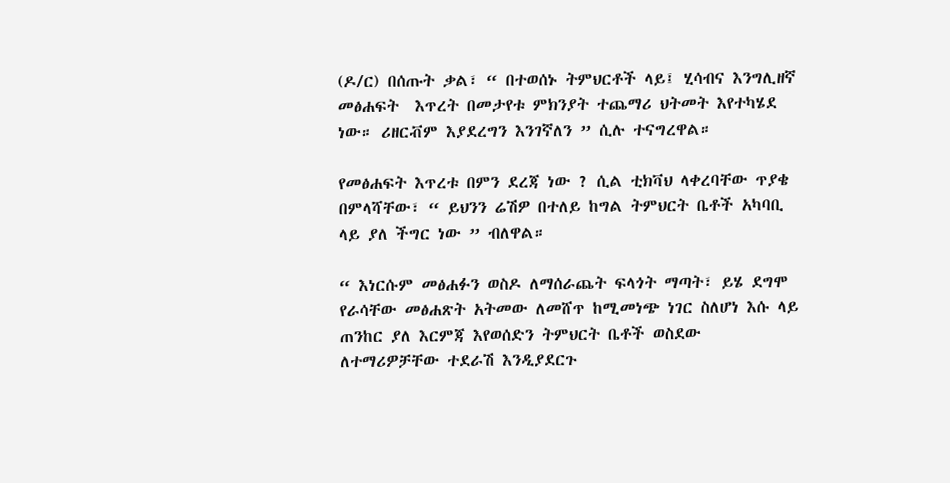(ዶ/ር) በሰጡት ቃል፣ “ በተወሰኑ ትምህርቶች ላይ፤ ሂሳብና እንግሊዘኛ መፅሐፍት  እጥረት በመታየቱ ምክንያት ተጨማሪ ህትመት እየተካሄደ ነው። ሪዘርቭም እያደረግን እንገኛለን ” ሲሉ ተናግረዋል።

የመፅሐፍት እጥረቱ በምን ደረጃ ነው ? ሲል ቲክቫህ ላቀረባቸው ጥያቄ በምላሻቸው፣ “ ይህንን ሬሽዎ በተለይ ከግል ትምህርት ቤቶች አካባቢ ላይ ያለ ችግር ነው ” ብለዋል።

“ እነርሱም መፅሐፉን ወስዶ ለማሰራጨት ፍላጎት ማጣት፣ ይሄ ደግሞ የራሳቸው መፅሐጽት አትመው ለመሸጥ ከሚመነጭ ነገር ስለሆነ እሱ ላይ ጠንከር ያለ እርምጃ እየወሰድን ትምህርት ቤቶች ወስደው ለተማሪዎቻቸው ተደራሽ እንዲያደርጉ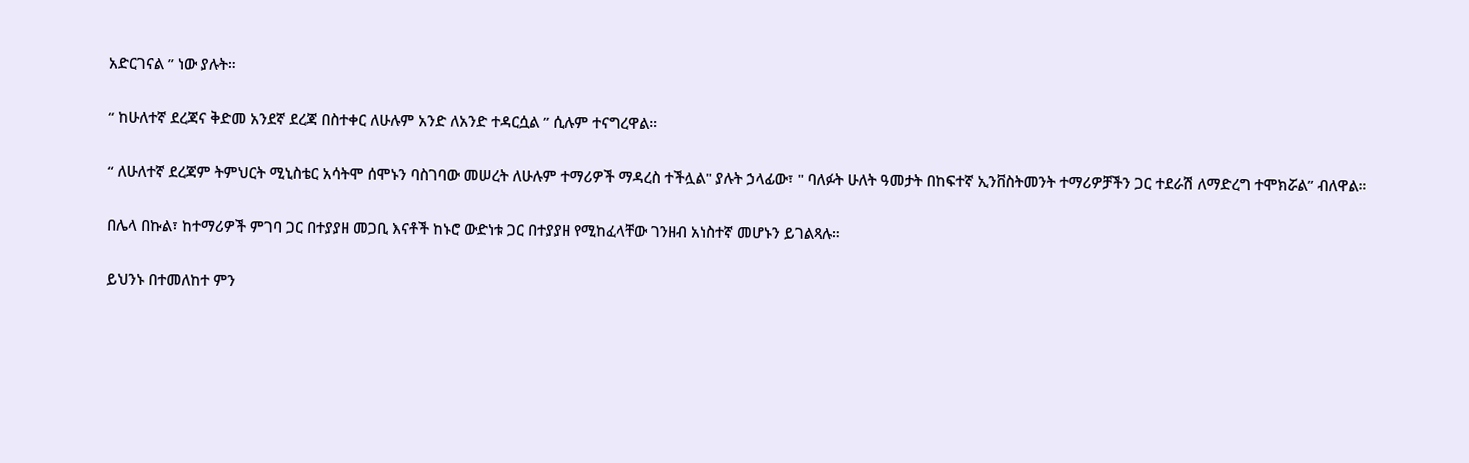አድርገናል ” ነው ያሉት።

“ ከሁለተኛ ደረጃና ቅድመ አንደኛ ደረጃ በስተቀር ለሁሉም አንድ ለአንድ ተዳርሷል ” ሲሉም ተናግረዋል።

“ ለሁለተኛ ደረጃም ትምህርት ሚኒስቴር አሳትሞ ሰሞኑን ባስገባው መሠረት ለሁሉም ተማሪዎች ማዳረስ ተችሏል" ያሉት ኃላፊው፣ " ባለፉት ሁለት ዓመታት በከፍተኛ ኢንቨስትመንት ተማሪዎቻችን ጋር ተደራሽ ለማድረግ ተሞክሯል” ብለዋል።

በሌላ በኩል፣ ከተማሪዎች ምገባ ጋር በተያያዘ መጋቢ እናቶች ከኑሮ ውድነቱ ጋር በተያያዘ የሚከፈላቸው ገንዘብ አነስተኛ መሆኑን ይገልጻሉ።

ይህንኑ በተመለከተ ምን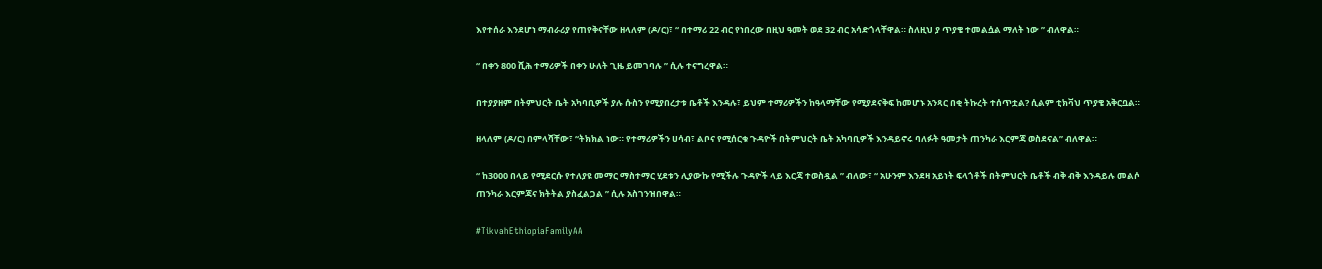እየተሰራ እንደሆነ ማብራሪያ የጠየቅናቸው ዘላለም (ዶ/ር)፣ “ በተማሪ 22 ብር የነበረው በዚህ ዓመት ወደ 32 ብር አሳድጎላቸዋል። ስለዚህ ያ ጥያቄ ተመልሷል ማለት ነው ” ብለዋል።

“ በቀን 800 ሺሕ ተማሪዎች በቀን ሁለት ጊዜ ይመገባሉ ” ሲሉ ተናግረዋል።

በተያያዘም በትምህርት ቤት አካባቢዎች ያሉ ሱስን የሚያበረታቱ ቤቶች እንዳሉ፣ ይህም ተማሪዎችን ከዓላማቸው የሚያደናቅፍ ከመሆኑ አንጻር በቂ ትኩረት ተሰጥቷል? ሲልም ቲክቫህ ጥያቄ አቅርቧል።

ዘላለም (ዶ/ር) በምላሻቸው፣ “ትክክል ነው። የተማሪዎችን ሀሳብ፣ ልቦና የሚሰርቁ ጉዳዮች በትምህርት ቤት አካባቢዎች እንዳይኖሩ ባለፉት ዓመታት ጠንካራ እርምጃ ወስደናል” ብለዋል።

“ ከ3000 በላይ የሚደርሱ የተለያዩ መማር ማስተማር ሂደቱን ሊያውኩ የሚችሉ ጉዳዮች ላይ እርጃ ተወስዷል ” ብለው፣ “ አሁንም እንደዛ አይነት ፍላጎቶች በትምህርት ቤቶች ብቅ ብቅ እንዳይሉ መልሶ ጠንካራ እርምጃና ክትትል ያስፈልጋል ” ሲሉ አስገንዝበዋል።

#TikvahEthiopiaFamilyAA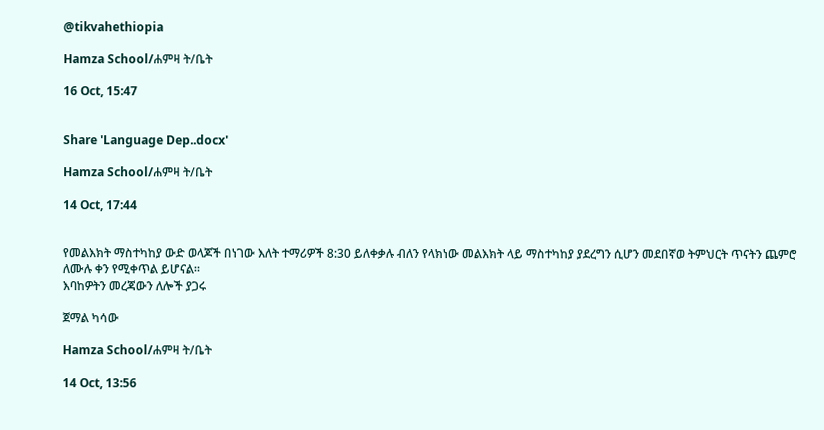@tikvahethiopia

Hamza School/ሐምዛ ት/ቤት

16 Oct, 15:47


Share 'Language Dep..docx'

Hamza School/ሐምዛ ት/ቤት

14 Oct, 17:44


የመልእክት ማስተካከያ ውድ ወላጆች በነገው እለት ተማሪዎች 8:30 ይለቀቃሉ ብለን የላክነው መልእክት ላይ ማስተካከያ ያደረግን ሲሆን መደበኛወ ትምህርት ጥናትን ጨምሮ ለሙሉ ቀን የሚቀጥል ይሆናል።
እባከዎትን መረጃውን ለሎች ያጋሩ

ጀማል ካሳው

Hamza School/ሐምዛ ት/ቤት

14 Oct, 13:56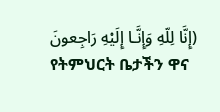(إِنَّا لِلّهِ وَإِنَّـا إِلَيْهِ رَاجِعونَ
የትምህርት ቤታችን ዋና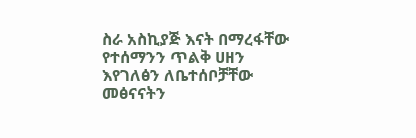ስራ አስኪያጅ እናት በማረፋቸው የተሰማንን ጥልቅ ሀዘን እየገለፅን ለቤተሰቦቻቸው መፅናናትን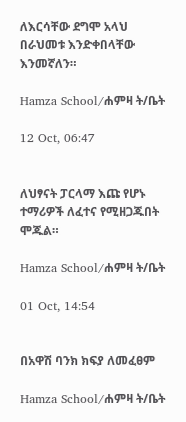ለእርሳቸው ደግሞ አላህ በራህመቱ እንድቀበላቸው እንመኛለን።

Hamza School/ሐምዛ ት/ቤት

12 Oct, 06:47


ለህፃናት ፓርላማ እጩ የሆኑ ተማሪዎች ለፈተና የሚዘጋጁበት ሞጁል።

Hamza School/ሐምዛ ት/ቤት

01 Oct, 14:54


በአዋሽ ባንክ ክፍያ ለመፈፀም

Hamza School/ሐምዛ ት/ቤት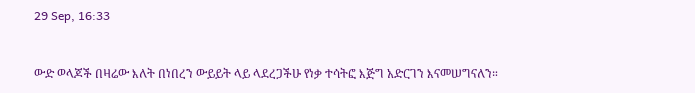29 Sep, 16:33


ውድ ወላጆች በዛሬው እለት በነበረን ውይይት ላይ ላደረጋችሁ የነቃ ተሳትፎ እጅግ አድርገን እናመሠግናለን።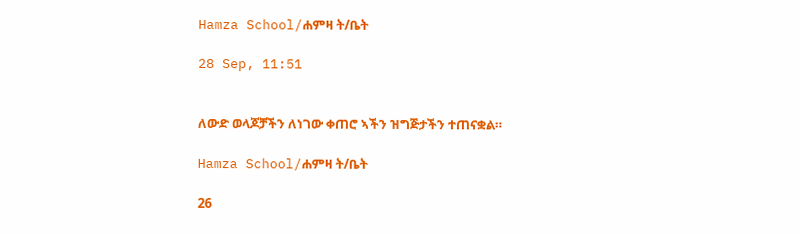Hamza School/ሐምዛ ት/ቤት

28 Sep, 11:51


ለውድ ወላጆቻችን ለነገው ቀጠሮ ኣችን ዝግጅታችን ተጠናቋል።

Hamza School/ሐምዛ ት/ቤት

26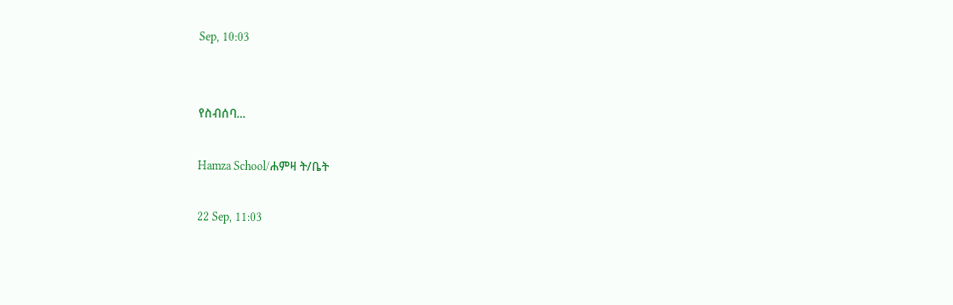Sep, 10:03


የስብሰባ...

Hamza School/ሐምዛ ት/ቤት

22 Sep, 11:03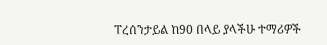ፐረሰንታይል ከ90 በላይ ያላችሁ ተማሪዎች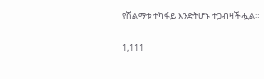የሽልማቱ ተካፋይ እንድትሆኑ ተጋብዛችሗል።

1,111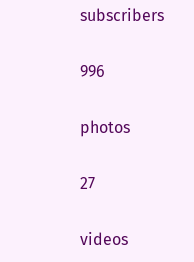subscribers

996

photos

27

videos